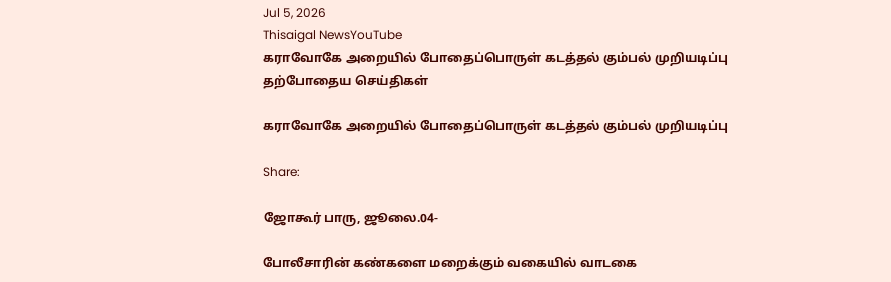Jul 5, 2026
Thisaigal NewsYouTube
கராவோகே அறையில் போதைப்பொருள் கடத்தல் கும்பல் முறியடிப்பு
தற்போதைய செய்திகள்

கராவோகே அறையில் போதைப்பொருள் கடத்தல் கும்பல் முறியடிப்பு

Share:

ஜோகூர் பாரு, ஜூலை.04-

போலீசாரின் கண்களை மறைக்கும் வகையில் வாடகை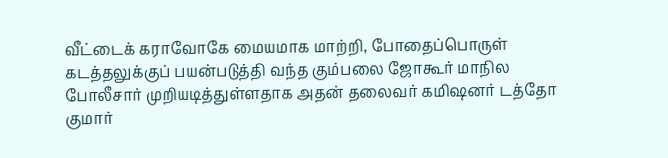வீட்டைக் கராவோகே மையமாக மாற்றி, போதைப்பொருள் கடத்தலுக்குப் பயன்படுத்தி வந்த கும்பலை ஜோகூர் மாநில போலீசார் முறியடித்துள்ளதாக அதன் தலைவர் கமிஷனர் டத்தோ குமார்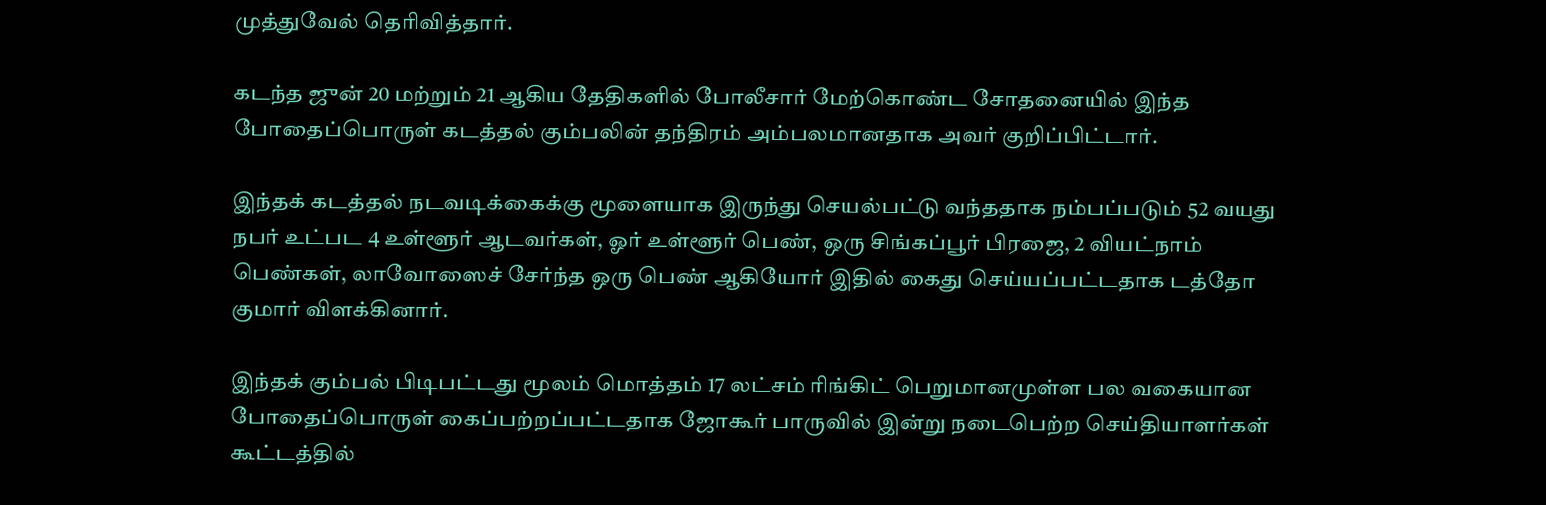முத்துவேல் தெரிவித்தார்.

கடந்த ஜுன் 20 மற்றும் 21 ஆகிய தேதிகளில் போலீசார் மேற்கொண்ட சோதனையில் இந்த போதைப்பொருள் கடத்தல் கும்பலின் தந்திரம் அம்பலமானதாக அவர் குறிப்பிட்டார்.

இந்தக் கடத்தல் நடவடிக்கைக்கு மூளையாக இருந்து செயல்பட்டு வந்ததாக நம்பப்படும் 52 வயது நபர் உட்பட 4 உள்ளூர் ஆடவர்கள், ஓர் உள்ளூர் பெண், ஒரு சிங்கப்பூர் பிரஜை, 2 வியட்நாம் பெண்கள், லாவோஸைச் சேர்ந்த ஒரு பெண் ஆகியோர் இதில் கைது செய்யப்பட்டதாக டத்தோ குமார் விளக்கினார்.

இந்தக் கும்பல் பிடிபட்டது மூலம் மொத்தம் 17 லட்சம் ரிங்கிட் பெறுமானமுள்ள பல வகையான போதைப்பொருள் கைப்பற்றப்பட்டதாக ஜோகூர் பாருவில் இன்று நடைபெற்ற செய்தியாளர்கள் கூட்டத்தில்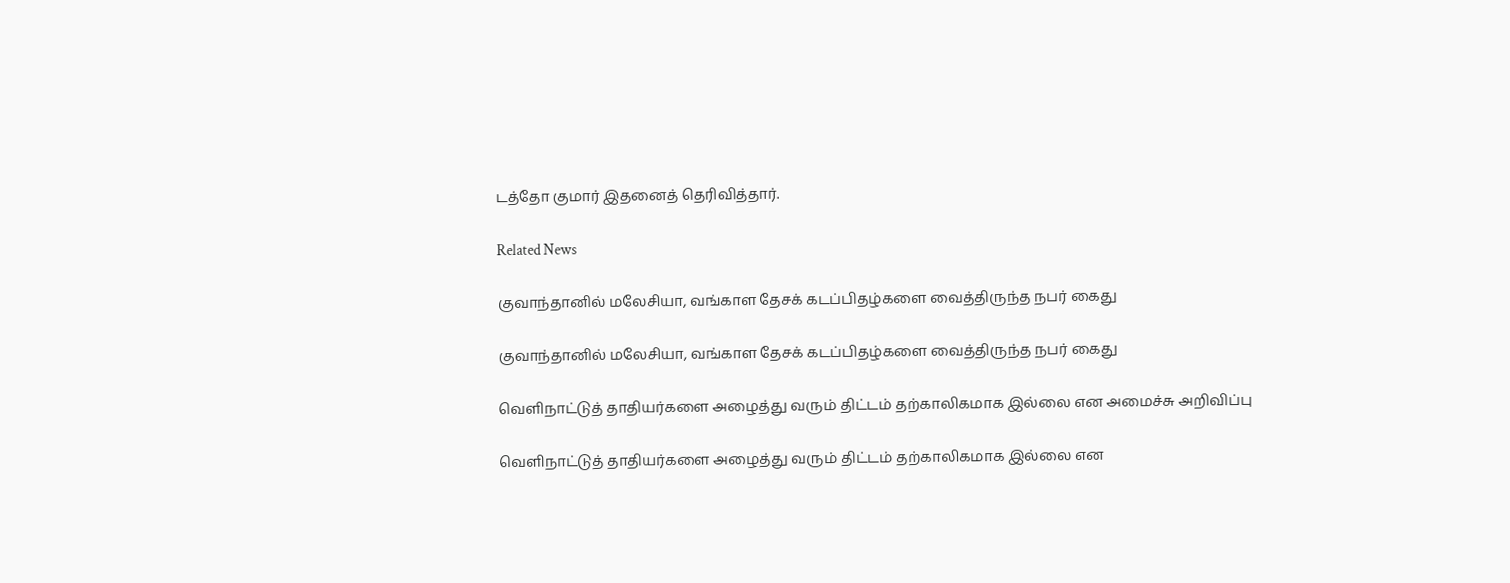டத்தோ குமார் இதனைத் தெரிவித்தார்.

Related News

குவாந்தானில் மலேசியா, வங்காள தேசக் கடப்பிதழ்களை வைத்திருந்த நபர் கைது

குவாந்தானில் மலேசியா, வங்காள தேசக் கடப்பிதழ்களை வைத்திருந்த நபர் கைது

வெளிநாட்டுத் தாதியர்களை அழைத்து வரும் திட்டம் தற்காலிகமாக இல்லை என அமைச்சு அறிவிப்பு

வெளிநாட்டுத் தாதியர்களை அழைத்து வரும் திட்டம் தற்காலிகமாக இல்லை என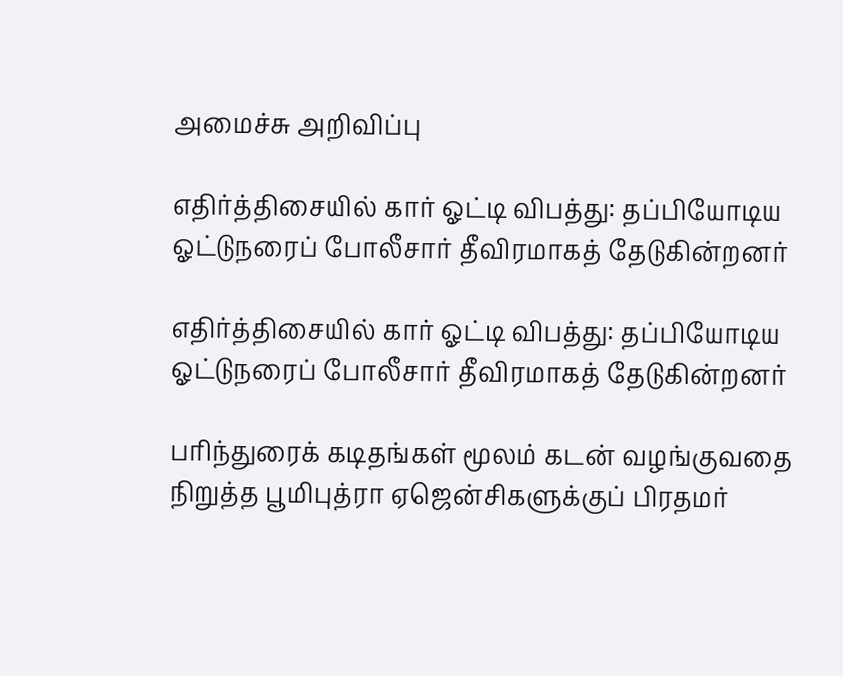அமைச்சு அறிவிப்பு

எதிர்த்திசையில் கார் ஓட்டி விபத்து: தப்பியோடிய ஓட்டுநரைப் போலீசார் தீவிரமாகத் தேடுகின்றனர்

எதிர்த்திசையில் கார் ஓட்டி விபத்து: தப்பியோடிய ஓட்டுநரைப் போலீசார் தீவிரமாகத் தேடுகின்றனர்

பரிந்துரைக் கடிதங்கள் மூலம் கடன் வழங்குவதை நிறுத்த பூமிபுத்ரா ஏஜென்சிகளுக்குப் பிரதமர்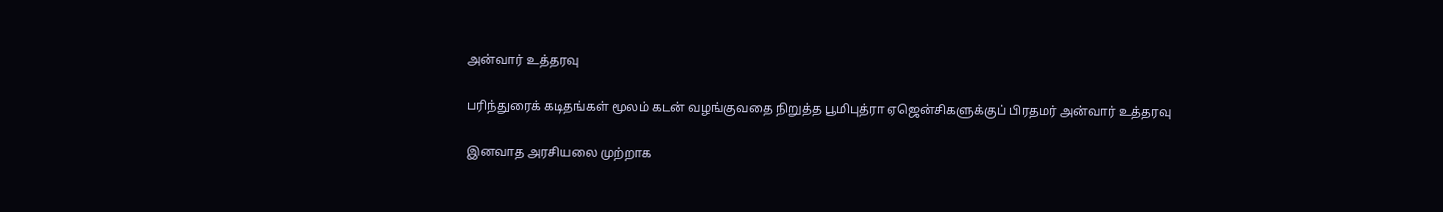அன்வார் உத்தரவு

பரிந்துரைக் கடிதங்கள் மூலம் கடன் வழங்குவதை நிறுத்த பூமிபுத்ரா ஏஜென்சிகளுக்குப் பிரதமர் அன்வார் உத்தரவு

இனவாத அரசியலை முற்றாக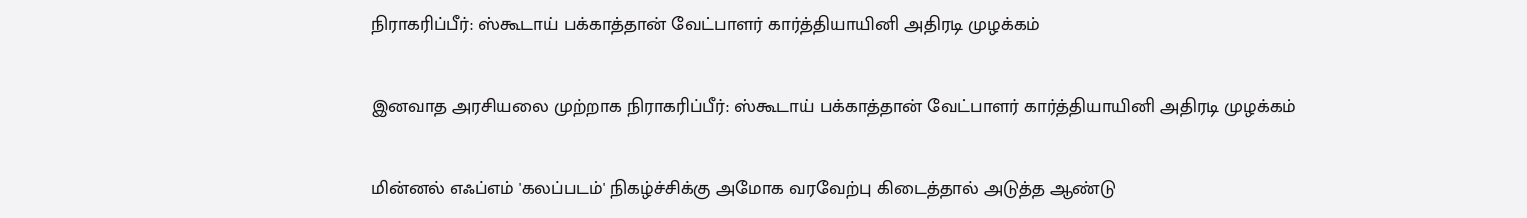நிராகரிப்பீர்: ஸ்கூடாய் பக்காத்தான் வேட்பாளர் கார்த்தியாயினி அதிரடி முழக்கம்

இனவாத அரசியலை முற்றாக நிராகரிப்பீர்: ஸ்கூடாய் பக்காத்தான் வேட்பாளர் கார்த்தியாயினி அதிரடி முழக்கம்

மின்னல் எஃப்எம் 'கலப்படம்' நிகழ்ச்சிக்கு அமோக வரவேற்பு கிடைத்தால் அடுத்த ஆண்டு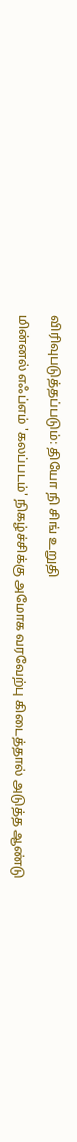விரிவுபடுத்தப்படும்: தியோ நி சிங் உறுதி

மின்னல் எஃப்எம் 'கலப்படம்' நிகழ்ச்சிக்கு அமோக வரவேற்பு கிடைத்தால் அடுத்த ஆண்டு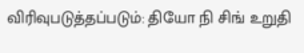விரிவுபடுத்தப்படும்: தியோ நி சிங் உறுதி